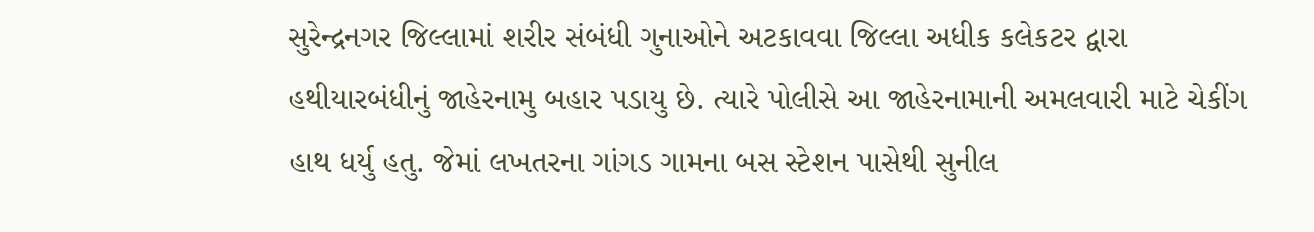સુરેન્દ્રનગર જિલ્લામાં શરીર સંબંધી ગુનાઓને અટકાવવા જિલ્લા અધીક કલેકટર દ્વારા હથીયારબંધીનું જાહેરનામુ બહાર પડાયુ છે. ત્યારે પોલીસે આ જાહેરનામાની અમલવારી માટે ચેકીંગ હાથ ધર્યુ હતુ. જેમાં લખતરના ગાંગડ ગામના બસ સ્ટેશન પાસેથી સુનીલ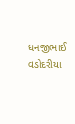ધનજીભાઈ વડોદરીયા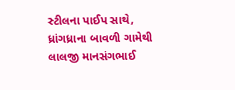સ્ટીલના પાઈપ સાથે, ધ્રાંગધ્રાના બાવળી ગામેથી લાલજી માનસંગભાઈ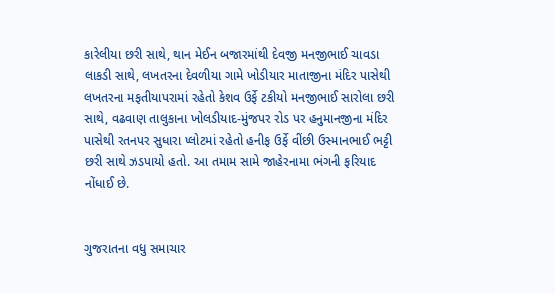કારેલીયા છરી સાથે, થાન મેઈન બજારમાંથી દેવજી મનજીભાઈ ચાવડા લાકડી સાથે, લખતરના દેવળીયા ગામે ખોડીયાર માતાજીના મંદિર પાસેથી લખતરના મફતીયાપરામાં રહેતો કેશવ ઉર્ફે ટકીયો મનજીભાઈ સારોલા છરી સાથે, વઢવાણ તાલુકાના ખોલડીયાદ-મુંજપર રોડ પર હનુમાનજીના મંદિર પાસેથી રતનપર સુધારા પ્લોટમાં રહેતો હનીફ ઉર્ફે વીંછી ઉસ્માનભાઈ ભટ્ટી છરી સાથે ઝડપાયો હતો. આ તમામ સામે જાહેરનામા ભંગની ફરિયાદ નોંધાઈ છે.


ગુજરાતના વધુ સમાચાર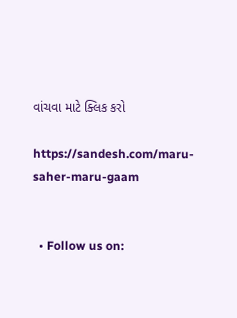વાંચવા માટે ક્લિક કરો

https://sandesh.com/maru-saher-maru-gaam


  • Follow us on: